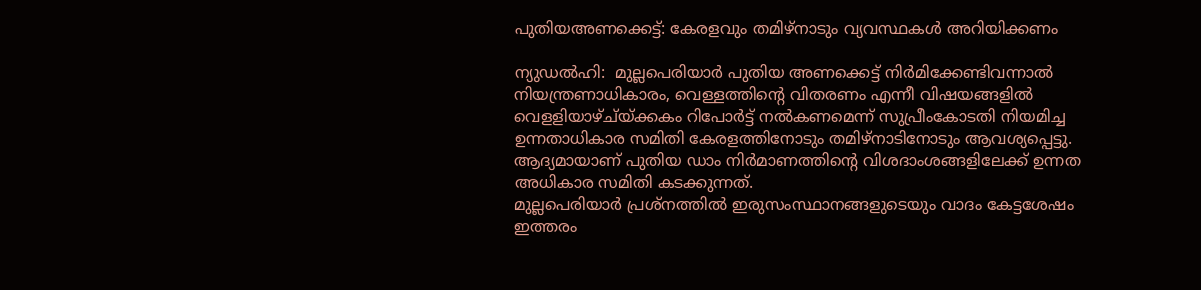പുതിയഅണക്കെട്ട്: കേരളവും തമിഴ്‌നാടും വ്യവസ്ഥകള്‍ അറിയിക്കണം

ന്യുഡല്‍ഹി:  മുല്ലപെരിയാര്‍ പുതിയ അണക്കെട്ട് നിര്‍മിക്കേണ്ടിവന്നാല്‍ നിയന്ത്രണാധികാരം, വെള്ളത്തിന്റെ വിതരണം എന്നീ വിഷയങ്ങളില്‍ വെളളിയാഴ്ച്യ്ക്കകം റിപോര്‍ട്ട് നല്‍കണമെന്ന് സുപ്രീംകോടതി നിയമിച്ച ഉന്നതാധികാര സമിതി കേരളത്തിനോടും തമിഴ്‌നാടിനോടും ആവശ്യപ്പെട്ടു. ആദ്യമായാണ് പുതിയ ഡാം നിര്‍മാണത്തിന്റെ വിശദാംശങ്ങളിലേക്ക് ഉന്നത അധികാര സമിതി കടക്കുന്നത്.
മുല്ലപെരിയാര്‍ പ്രശ്‌നത്തില്‍ ഇരുസംസ്ഥാനങ്ങളുടെയും വാദം കേട്ടശേഷം ഇത്തരം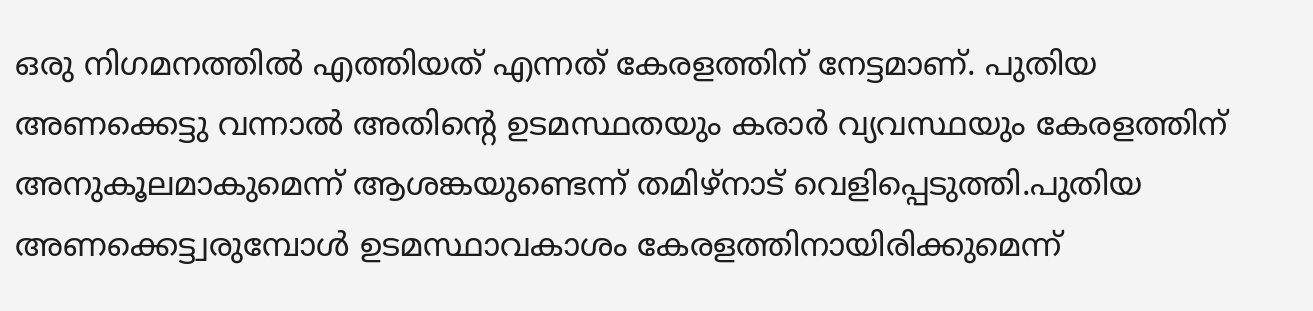ഒരു നിഗമനത്തില്‍ എത്തിയത് എന്നത് കേരളത്തിന് നേട്ടമാണ്. പുതിയ അണക്കെട്ടു വന്നാല്‍ അതിന്റെ ഉടമസ്ഥതയും കരാര്‍ വ്യവസ്ഥയും കേരളത്തിന് അനുകൂലമാകുമെന്ന് ആശങ്കയുണ്ടെന്ന് തമിഴ്‌നാട് വെളിപ്പെടുത്തി.പുതിയ അണക്കെട്ട്വരുമ്പോള്‍ ഉടമസ്ഥാവകാശം കേരളത്തിനായിരിക്കുമെന്ന്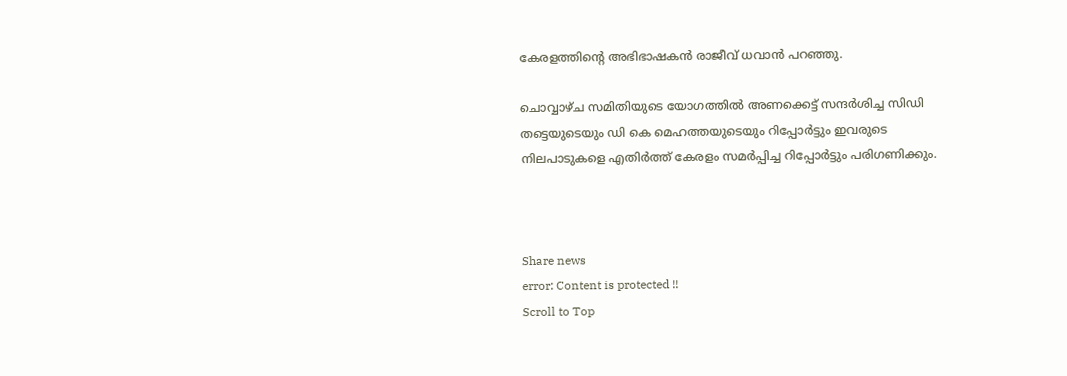കേരളത്തിന്റെ അഭിഭാഷകന്‍ രാജീവ് ധവാന്‍ പറഞ്ഞു.

ചൊവ്വാഴ്ച സമിതിയുടെ യോഗത്തില്‍ അണക്കെട്ട് സന്ദര്‍ശിച്ച സിഡി തട്ടെയുടെയും ഡി കെ മെഹത്തയുടെയും റിപ്പോര്‍ട്ടും ഇവരുടെ നിലപാടുകളെ എതിര്‍ത്ത് കേരളം സമര്‍പ്പിച്ച റിപ്പോര്‍ട്ടും പരിഗണിക്കും.



Share news
error: Content is protected !!
Scroll to Top